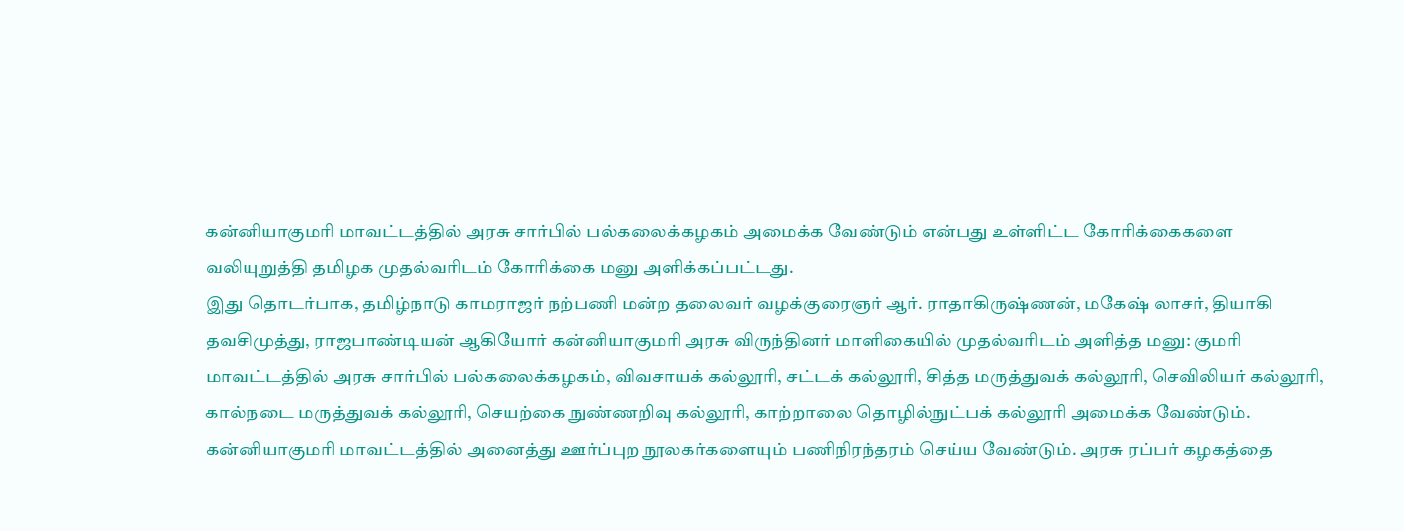கன்னியாகுமரி மாவட்டத்தில் அரசு சார்பில் பல்கலைக்கழகம் அமைக்க வேண்டும் என்பது உள்ளிட்ட கோரிக்கைகளை வலியுறுத்தி தமிழக முதல்வரிடம் கோரிக்கை மனு அளிக்கப்பட்டது.
இது தொடர்பாக, தமிழ்நாடு காமராஜர் நற்பணி மன்ற தலைவர் வழக்குரைஞர் ஆர். ராதாகிருஷ்ணன், மகேஷ் லாசர், தியாகி தவசிமுத்து, ராஜபாண்டியன் ஆகியோர் கன்னியாகுமரி அரசு விருந்தினர் மாளிகையில் முதல்வரிடம் அளித்த மனு: குமரி மாவட்டத்தில் அரசு சார்பில் பல்கலைக்கழகம், விவசாயக் கல்லூரி, சட்டக் கல்லூரி, சித்த மருத்துவக் கல்லூரி, செவிலியர் கல்லூரி, கால்நடை மருத்துவக் கல்லூரி, செயற்கை நுண்ணறிவு கல்லூரி, காற்றாலை தொழில்நுட்பக் கல்லூரி அமைக்க வேண்டும்.
கன்னியாகுமரி மாவட்டத்தில் அனைத்து ஊர்ப்புற நூலகர்களையும் பணிநிரந்தரம் செய்ய வேண்டும். அரசு ரப்பர் கழகத்தை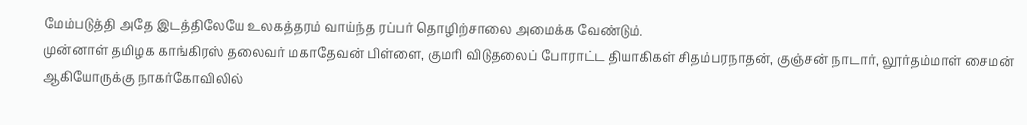மேம்படுத்தி அதே இடத்திலேயே உலகத்தரம் வாய்ந்த ரப்பர் தொழிற்சாலை அமைக்க வேண்டும்.
முன்னாள் தமிழக காங்கிரஸ் தலைவர் மகாதேவன் பிள்ளை, குமரி விடுதலைப் போராட்ட தியாகிகள் சிதம்பரநாதன், குஞ்சன் நாடார், லூர்தம்மாள் சைமன் ஆகியோருக்கு நாகர்கோவிலில்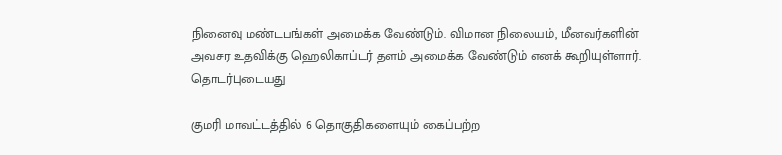நினைவு மண்டபங்கள் அமைக்க வேண்டும். விமான நிலையம், மீனவர்களின் அவசர உதவிக்கு ஹெலிகாப்டர் தளம் அமைக்க வேண்டும் எனக் கூறியுள்ளார்.
தொடர்புடையது

குமரி மாவட்டத்தில் 6 தொகுதிகளையும் கைப்பற்ற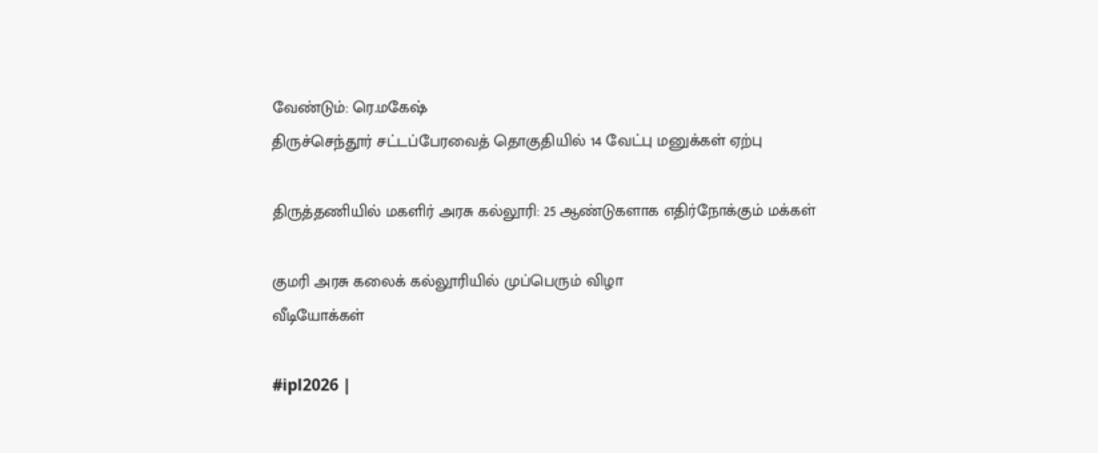வேண்டும்: ரெ.மகேஷ்
திருச்செந்தூர் சட்டப்பேரவைத் தொகுதியில் 14 வேட்பு மனுக்கள் ஏற்பு

திருத்தணியில் மகளிர் அரசு கல்லூரி: 25 ஆண்டுகளாக எதிர்நோக்கும் மக்கள்

குமரி அரசு கலைக் கல்லூரியில் முப்பெரும் விழா
வீடியோக்கள்

#ipl2026 |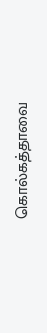கொல்கத்தாவை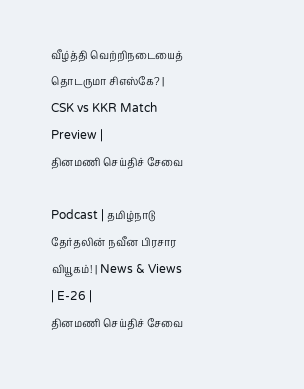வீழ்த்தி வெற்றிநடையைத் தொடருமா சிஎஸ்கே? | CSK vs KKR Match Preview |
தினமணி செய்திச் சேவை

Podcast | தமிழ்நாடு தேர்தலின் நவீன பிரசார வியூகம்! | News & Views | E-26 |
தினமணி செய்திச் சேவை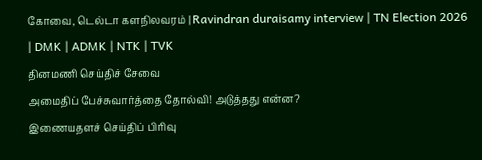கோவை, டெல்டா களநிலவரம் | Ravindran duraisamy interview | TN Election 2026 | DMK | ADMK | NTK | TVK
தினமணி செய்திச் சேவை
அமைதிப் பேச்சுவார்த்தை தோல்வி! அடுத்தது என்ன?
இணையதளச் செய்திப் பிரிவு